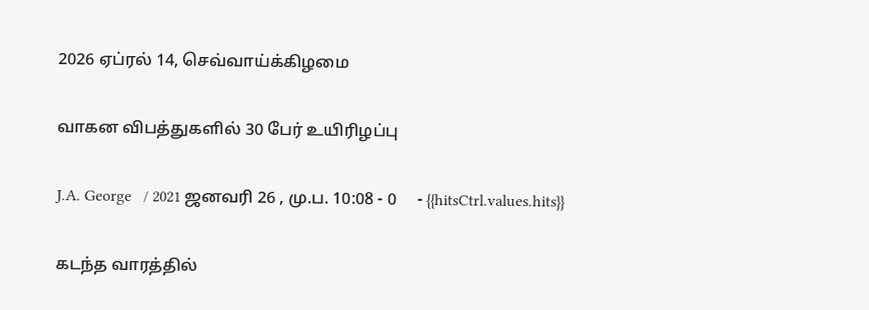2026 ஏப்ரல் 14, செவ்வாய்க்கிழமை

வாகன விபத்துகளில் 30 பேர் உயிரிழப்பு

J.A. George   / 2021 ஜனவரி 26 , மு.ப. 10:08 - 0     - {{hitsCtrl.values.hits}}

கடந்த வாரத்தில்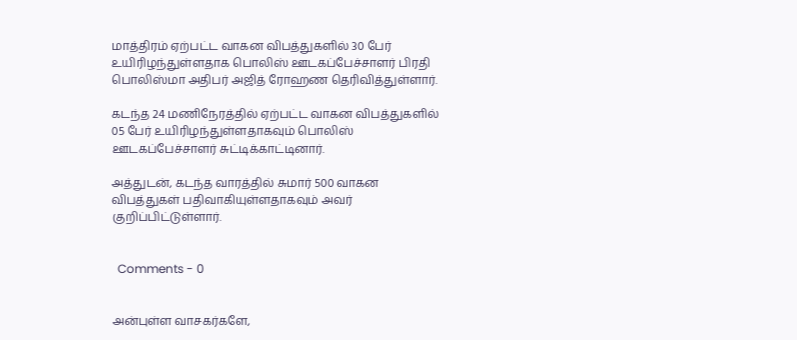மாத்திரம் ஏற்பட்ட வாகன விபத்துகளில் 30 பேர் உயிரிழந்துள்ளதாக பொலிஸ் ஊடகப்பேச்சாளர் பிரதி பொலிஸ்மா அதிபர் அஜித் ரோஹண தெரிவித்துள்ளார்.

கடந்த 24 மணிநேரத்தில் ஏற்பட்ட வாகன விபத்துகளில் 05 பேர் உயிரிழந்துள்ளதாகவும் பொலிஸ் ஊடகப்பேச்சாளர் சுட்டிக்காட்டினார்.

அத்துடன், கடந்த வாரத்தில் சுமார் 500 வாகன விபத்துகள் பதிவாகியுள்ளதாகவும் அவர் குறிப்பிட்டுள்ளார்.


  Comments - 0


அன்புள்ள வாசகர்களே,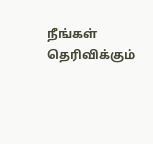நீங்கள் தெரிவிக்கும்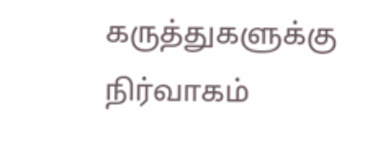கருத்துகளுக்கு நிர்வாகம்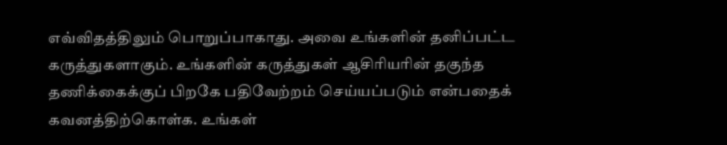எவ்விதத்திலும் பொறுப்பாகாது. அவை உங்களின் தனிப்பட்ட கருத்துகளாகும். உங்களின் கருத்துகள் ஆசிரியரின் தகுந்த தணிக்கைக்குப் பிறகே பதிவேற்றம் செய்யப்படும் என்பதைக் கவனத்திற்கொள்க. உங்கள்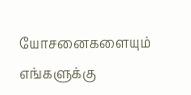யோசனைகளையும் எங்களுக்கு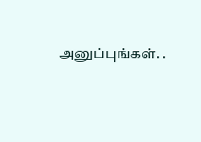அனுப்புங்கள். .